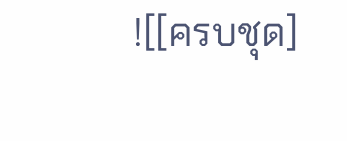![[ครบชุด]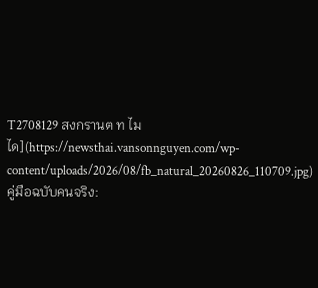T2708129 สงกรานต ท ไม ได](https://newsthai.vansonnguyen.com/wp-content/uploads/2026/08/fb_natural_20260826_110709.jpg)
คู่มือฉบับคนจริง: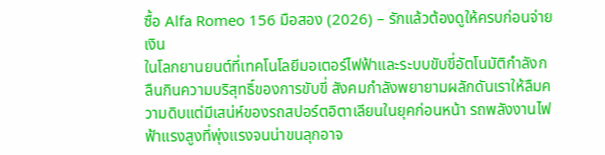ซื้อ Alfa Romeo 156 มือสอง (2026) – รักแล้วต้องดูให้ครบก่อนจ่ายเงิน
ในโลกยานยนต์ที่เทคโนโลยีมอเตอร์ไฟฟ้าและระบบขับขี่อัตโนมัติกำลังกลืนกินความบริสุทธิ์ของการขับขี่ สังคมกำลังพยายามผลักดันเราให้ลืมความดิบแต่มีเสน่ห์ของรถสปอร์ตอิตาเลียนในยุคก่อนหน้า รถพลังงานไฟฟ้าแรงสูงที่พุ่งแรงจนน่าขนลุกอาจ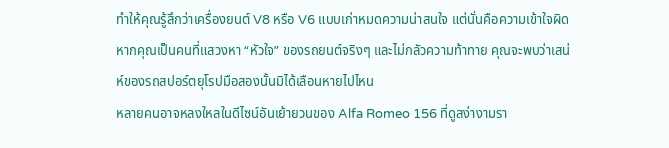ทำให้คุณรู้สึกว่าเครื่องยนต์ V8 หรือ V6 แบบเก่าหมดความน่าสนใจ แต่นั่นคือความเข้าใจผิด หากคุณเป็นคนที่แสวงหา “หัวใจ” ของรถยนต์จริงๆ และไม่กลัวความท้าทาย คุณจะพบว่าเสน่ห์ของรถสปอร์ตยุโรปมือสองนั้นมิได้เลือนหายไปไหน
หลายคนอาจหลงใหลในดีไซน์อันเย้ายวนของ Alfa Romeo 156 ที่ดูสง่างามรา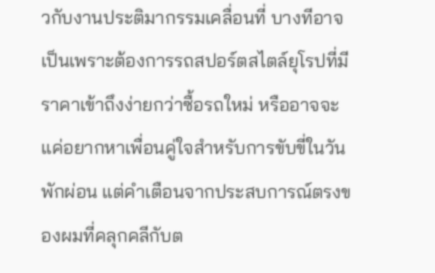วกับงานประติมากรรมเคลื่อนที่ บางทีอาจเป็นเพราะต้องการรถสปอร์ตสไตล์ยุโรปที่มีราคาเข้าถึงง่ายกว่าซื้อรถใหม่ หรืออาจจะแค่อยากหาเพื่อนคู่ใจสำหรับการขับขี่ในวันพักผ่อน แต่คำเตือนจากประสบการณ์ตรงของผมที่คลุกคลีกับต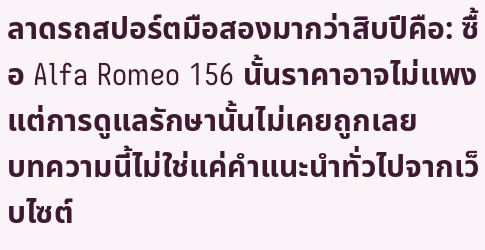ลาดรถสปอร์ตมือสองมากว่าสิบปีคือ: ซื้อ Alfa Romeo 156 นั้นราคาอาจไม่แพง แต่การดูแลรักษานั้นไม่เคยถูกเลย
บทความนี้ไม่ใช่แค่คำแนะนำทั่วไปจากเว็บไซต์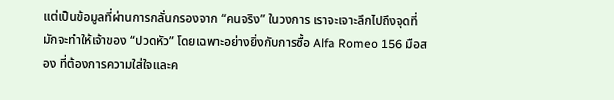แต่เป็นข้อมูลที่ผ่านการกลั่นกรองจาก “คนจริง” ในวงการ เราจะเจาะลึกไปถึงจุดที่มักจะทำให้เจ้าของ “ปวดหัว” โดยเฉพาะอย่างยิ่งกับการซื้อ Alfa Romeo 156 มือสอง ที่ต้องการความใส่ใจและค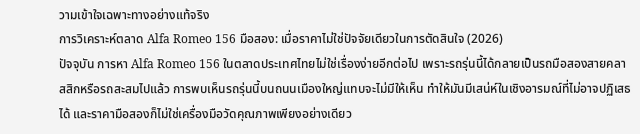วามเข้าใจเฉพาะทางอย่างแท้จริง
การวิเคราะห์ตลาด Alfa Romeo 156 มือสอง: เมื่อราคาไม่ใช่ปัจจัยเดียวในการตัดสินใจ (2026)
ปัจจุบัน การหา Alfa Romeo 156 ในตลาดประเทศไทยไม่ใช่เรื่องง่ายอีกต่อไป เพราะรถรุ่นนี้ได้กลายเป็นรถมือสองสายคลาสสิกหรือรถสะสมไปแล้ว การพบเห็นรถรุ่นนี้บนถนนเมืองใหญ่แทบจะไม่มีให้เห็น ทำให้มันมีเสน่ห์ในเชิงอารมณ์ที่ไม่อาจปฏิเสธได้ และราคามือสองก็ไม่ใช่เครื่องมือวัดคุณภาพเพียงอย่างเดียว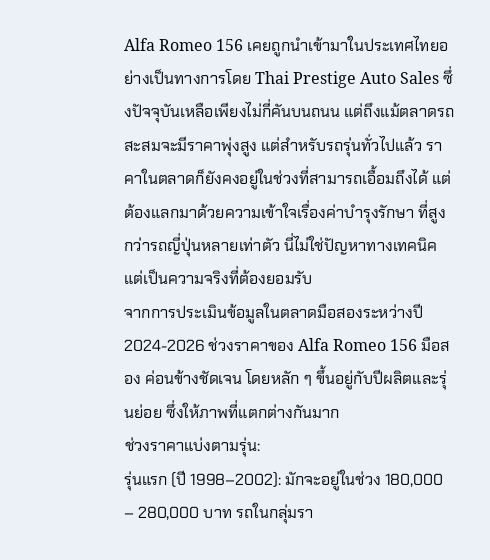Alfa Romeo 156 เคยถูกนำเข้ามาในประเทศไทยอย่างเป็นทางการโดย Thai Prestige Auto Sales ซึ่งปัจจุบันเหลือเพียงไม่กี่คันบนถนน แต่ถึงแม้ตลาดรถสะสมจะมีราคาพุ่งสูง แต่สำหรับรถรุ่นทั่วไปแล้ว ราคาในตลาดก็ยังคงอยู่ในช่วงที่สามารถเอื้อมถึงได้ แต่ ต้องแลกมาด้วยความเข้าใจเรื่องค่าบำรุงรักษา ที่สูงกว่ารถญี่ปุ่นหลายเท่าตัว นี่ไม่ใช่ปัญหาทางเทคนิค แต่เป็นความจริงที่ต้องยอมรับ
จากการประเมินข้อมูลในตลาดมือสองระหว่างปี 2024-2026 ช่วงราคาของ Alfa Romeo 156 มือสอง ค่อนข้างชัดเจน โดยหลัก ๆ ขึ้นอยู่กับปีผลิตและรุ่นย่อย ซึ่งให้ภาพที่แตกต่างกันมาก
ช่วงราคาแบ่งตามรุ่น:
รุ่นแรก (ปี 1998–2002): มักจะอยู่ในช่วง 180,000 – 280,000 บาท รถในกลุ่มรา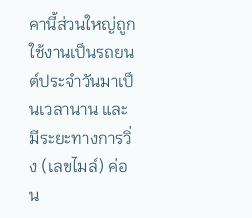คานี้ส่วนใหญ่ถูกใช้งานเป็นรถยนต์ประจำวันมาเป็นเวลานาน และมีระยะทางการวิ่ง (เลขไมล์) ค่อน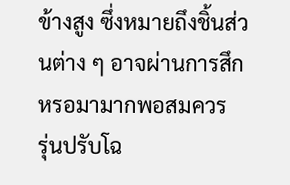ข้างสูง ซึ่งหมายถึงชิ้นส่วนต่าง ๆ อาจผ่านการสึกหรอมามากพอสมควร
รุ่นปรับโฉ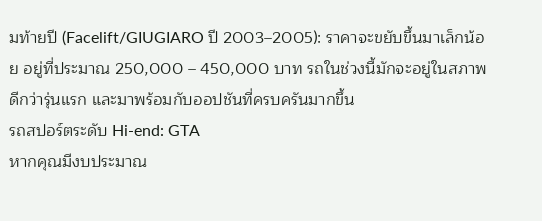มท้ายปี (Facelift/GIUGIARO ปี 2003–2005): ราคาจะขยับขึ้นมาเล็กน้อย อยู่ที่ประมาณ 250,000 – 450,000 บาท รถในช่วงนี้มักจะอยู่ในสภาพดีกว่ารุ่นแรก และมาพร้อมกับออปชันที่ครบครันมากขึ้น
รถสปอร์ตระดับ Hi-end: GTA
หากคุณมีงบประมาณ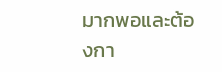มากพอและต้องกา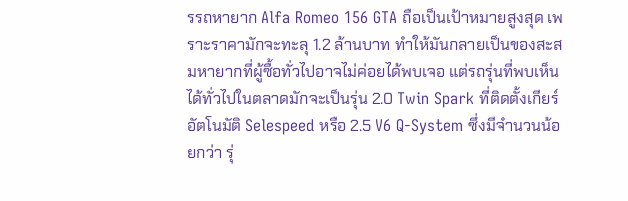รรถหายาก Alfa Romeo 156 GTA ถือเป็นเป้าหมายสูงสุด เพราะราคามักจะทะลุ 1.2 ล้านบาท ทำให้มันกลายเป็นของสะสมหายากที่ผู้ซื้อทั่วไปอาจไม่ค่อยได้พบเจอ แต่รถรุ่นที่พบเห็นได้ทั่วไปในตลาดมักจะเป็นรุ่น 2.0 Twin Spark ที่ติดตั้งเกียร์อัตโนมัติ Selespeed หรือ 2.5 V6 Q-System ซึ่งมีจำนวนน้อยกว่า รุ่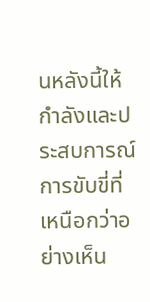นหลังนี้ให้กำลังและประสบการณ์การขับขี่ที่เหนือกว่าอย่างเห็น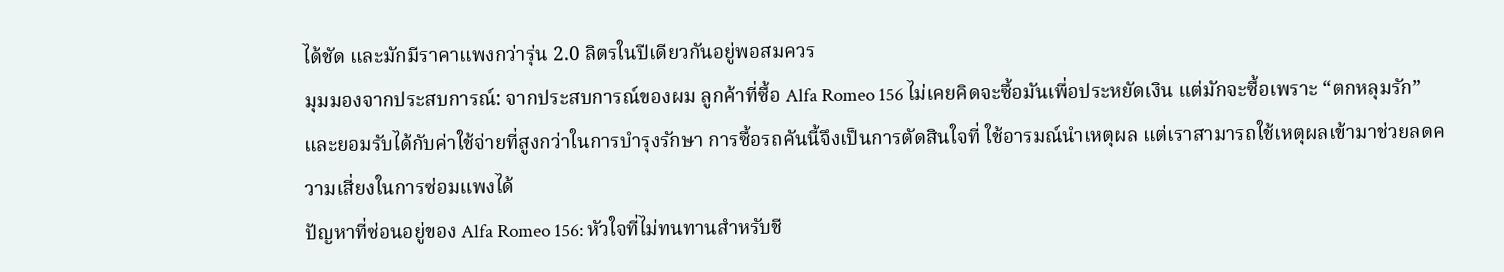ได้ชัด และมักมีราคาแพงกว่ารุ่น 2.0 ลิตรในปีเดียวกันอยู่พอสมควร
มุมมองจากประสบการณ์: จากประสบการณ์ของผม ลูกค้าที่ซื้อ Alfa Romeo 156 ไม่เคยคิดจะซื้อมันเพื่อประหยัดเงิน แต่มักจะซื้อเพราะ “ตกหลุมรัก” และยอมรับได้กับค่าใช้จ่ายที่สูงกว่าในการบำรุงรักษา การซื้อรถคันนี้จึงเป็นการตัดสินใจที่ ใช้อารมณ์นำเหตุผล แต่เราสามารถใช้เหตุผลเข้ามาช่วยลดความเสี่ยงในการซ่อมแพงได้
ปัญหาที่ซ่อนอยู่ของ Alfa Romeo 156: หัวใจที่ไม่ทนทานสำหรับชี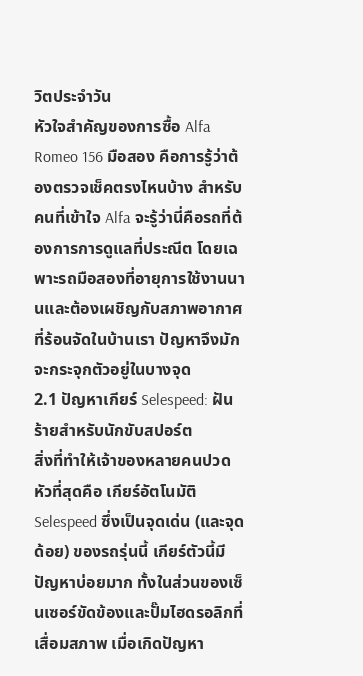วิตประจำวัน
หัวใจสำคัญของการซื้อ Alfa Romeo 156 มือสอง คือการรู้ว่าต้องตรวจเช็คตรงไหนบ้าง สำหรับคนที่เข้าใจ Alfa จะรู้ว่านี่คือรถที่ต้องการการดูแลที่ประณีต โดยเฉพาะรถมือสองที่อายุการใช้งานนานและต้องเผชิญกับสภาพอากาศที่ร้อนจัดในบ้านเรา ปัญหาจึงมักจะกระจุกตัวอยู่ในบางจุด
2.1 ปัญหาเกียร์ Selespeed: ฝันร้ายสำหรับนักขับสปอร์ต
สิ่งที่ทำให้เจ้าของหลายคนปวดหัวที่สุดคือ เกียร์อัตโนมัติ Selespeed ซึ่งเป็นจุดเด่น (และจุดด้อย) ของรถรุ่นนี้ เกียร์ตัวนี้มีปัญหาบ่อยมาก ทั้งในส่วนของเซ็นเซอร์ขัดข้องและปั๊มไฮดรอลิกที่เสื่อมสภาพ เมื่อเกิดปัญหา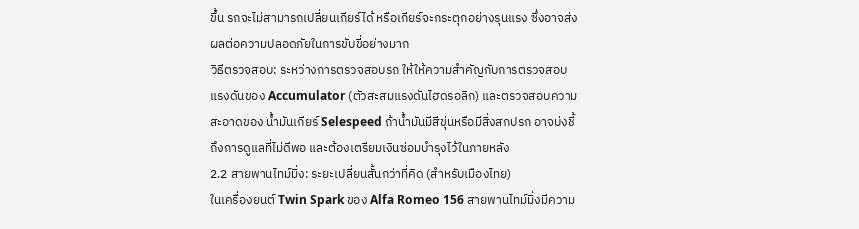ขึ้น รถจะไม่สามารถเปลี่ยนเกียร์ได้ หรือเกียร์จะกระตุกอย่างรุนแรง ซึ่งอาจส่งผลต่อความปลอดภัยในการขับขี่อย่างมาก
วิธีตรวจสอบ: ระหว่างการตรวจสอบรถ ให้ให้ความสำคัญกับการตรวจสอบแรงดันของ Accumulator (ตัวสะสมแรงดันไฮดรอลิก) และตรวจสอบความสะอาดของ น้ำมันเกียร์ Selespeed ถ้าน้ำมันมีสีขุ่นหรือมีสิ่งสกปรก อาจบ่งชี้ถึงการดูแลที่ไม่ดีพอ และต้องเตรียมเงินซ่อมบำรุงไว้ในภายหลัง
2.2 สายพานไทม์มิ่ง: ระยะเปลี่ยนสั้นกว่าที่คิด (สำหรับเมืองไทย)
ในเครื่องยนต์ Twin Spark ของ Alfa Romeo 156 สายพานไทม์มิ่งมีความ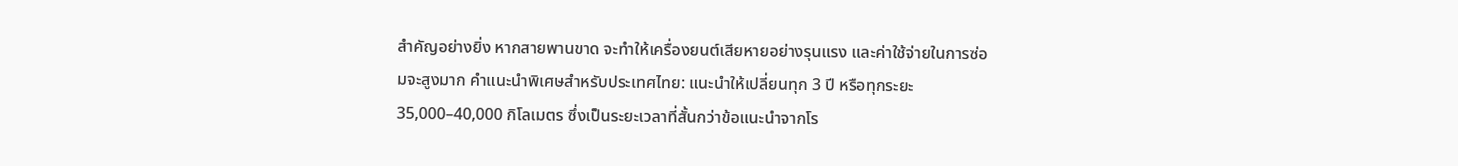สำคัญอย่างยิ่ง หากสายพานขาด จะทำให้เครื่องยนต์เสียหายอย่างรุนแรง และค่าใช้จ่ายในการซ่อมจะสูงมาก คำแนะนำพิเศษสำหรับประเทศไทย: แนะนำให้เปลี่ยนทุก 3 ปี หรือทุกระยะ 35,000–40,000 กิโลเมตร ซึ่งเป็นระยะเวลาที่สั้นกว่าข้อแนะนำจากโร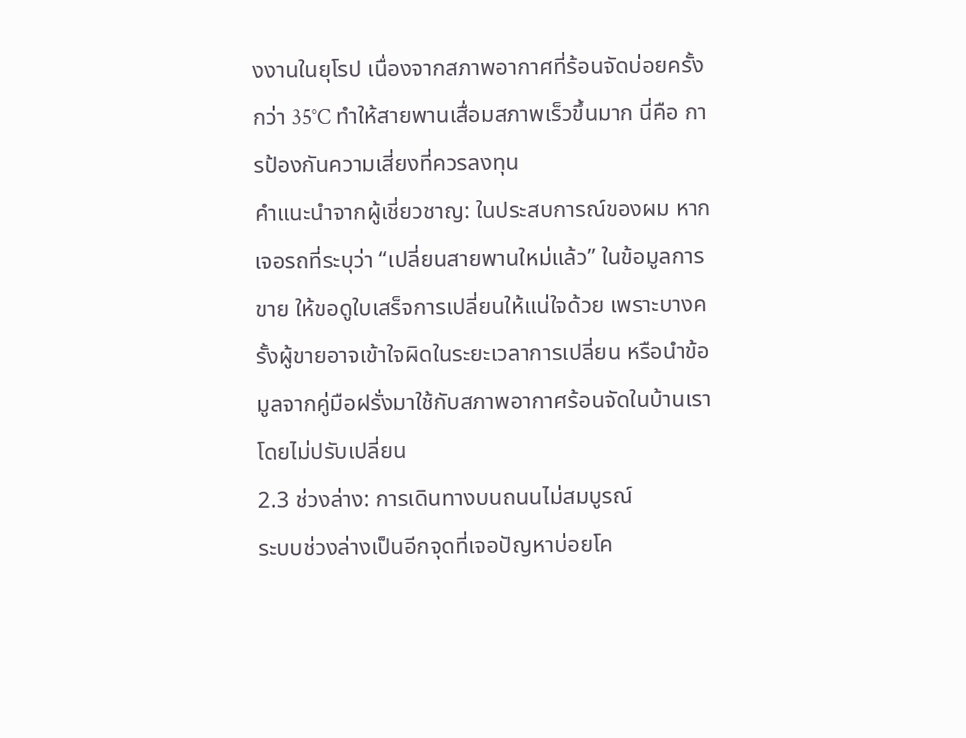งงานในยุโรป เนื่องจากสภาพอากาศที่ร้อนจัดบ่อยครั้งกว่า 35°C ทำให้สายพานเสื่อมสภาพเร็วขึ้นมาก นี่คือ การป้องกันความเสี่ยงที่ควรลงทุน
คำแนะนำจากผู้เชี่ยวชาญ: ในประสบการณ์ของผม หากเจอรถที่ระบุว่า “เปลี่ยนสายพานใหม่แล้ว” ในข้อมูลการขาย ให้ขอดูใบเสร็จการเปลี่ยนให้แน่ใจด้วย เพราะบางครั้งผู้ขายอาจเข้าใจผิดในระยะเวลาการเปลี่ยน หรือนำข้อมูลจากคู่มือฝรั่งมาใช้กับสภาพอากาศร้อนจัดในบ้านเราโดยไม่ปรับเปลี่ยน
2.3 ช่วงล่าง: การเดินทางบนถนนไม่สมบูรณ์
ระบบช่วงล่างเป็นอีกจุดที่เจอปัญหาบ่อยโค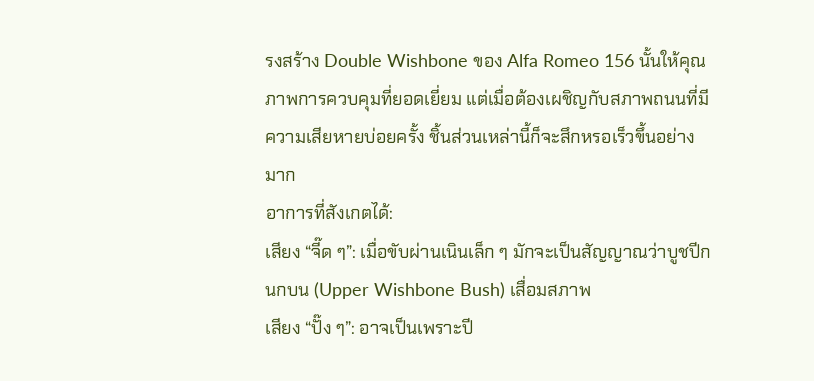รงสร้าง Double Wishbone ของ Alfa Romeo 156 นั้นให้คุณภาพการควบคุมที่ยอดเยี่ยม แต่เมื่อต้องเผชิญกับสภาพถนนที่มีความเสียหายบ่อยครั้ง ชิ้นส่วนเหล่านี้ก็จะสึกหรอเร็วขึ้นอย่างมาก
อาการที่สังเกตได้:
เสียง “จี๊ด ๆ”: เมื่อขับผ่านเนินเล็ก ๆ มักจะเป็นสัญญาณว่าบูชปีกนกบน (Upper Wishbone Bush) เสื่อมสภาพ
เสียง “ปั๊ง ๆ”: อาจเป็นเพราะปี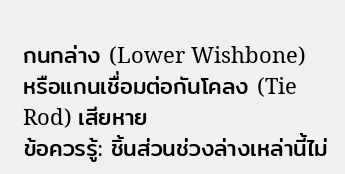กนกล่าง (Lower Wishbone) หรือแกนเชื่อมต่อกันโคลง (Tie Rod) เสียหาย
ข้อควรรู้: ชิ้นส่วนช่วงล่างเหล่านี้ไม่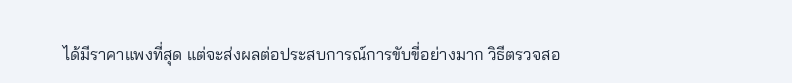ได้มีราคาแพงที่สุด แต่จะส่งผลต่อประสบการณ์การขับขี่อย่างมาก วิธีตรวจสอ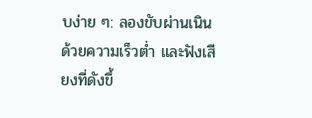บง่าย ๆ: ลองขับผ่านเนินด้วยความเร็วต่ำ และฟังเสียงที่ดังขึ้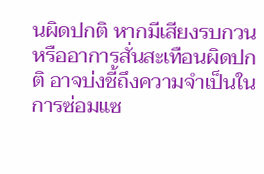นผิดปกติ หากมีเสียงรบกวนหรืออาการสั่นสะเทือนผิดปกติ อาจบ่งชี้ถึงความจำเป็นในการซ่อมแซ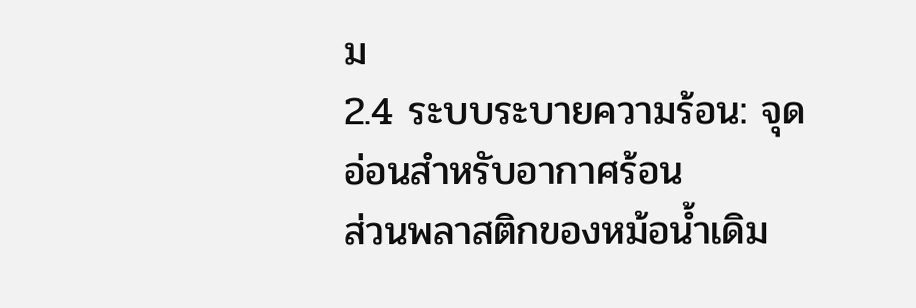ม
2.4 ระบบระบายความร้อน: จุดอ่อนสำหรับอากาศร้อน
ส่วนพลาสติกของหม้อน้ำเดิม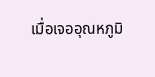เมื่อเจออุณหภูมิ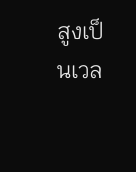สูงเป็นเวล